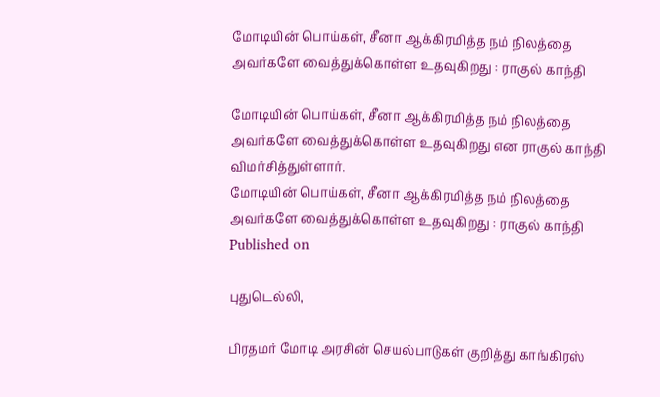மோடியின் பொய்கள், சீனா ஆக்கிரமித்த நம் நிலத்தை அவர்களே வைத்துக்கொள்ள உதவுகிறது : ராகுல் காந்தி

மோடியின் பொய்கள், சீனா ஆக்கிரமித்த நம் நிலத்தை அவர்களே வைத்துக்கொள்ள உதவுகிறது என ராகுல் காந்தி விமர்சித்துள்ளார்.
மோடியின் பொய்கள், சீனா ஆக்கிரமித்த நம் நிலத்தை அவர்களே வைத்துக்கொள்ள உதவுகிறது : ராகுல் காந்தி
Published on

புதுடெல்லி,

பிரதமர் மோடி அரசின் செயல்பாடுகள் குறித்து காங்கிரஸ்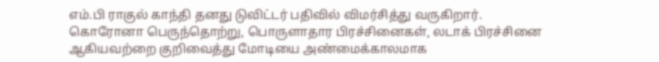எம்.பி ராகுல் காந்தி தனது டுவிட்டர் பதிவில் விமர்சித்து வருகிறார். கொரோனா பெருந்தொற்று, பொருளாதார பிரச்சினைகள், லடாக் பிரச்சினை ஆகியவற்றை குறிவைத்து மோடியை அண்மைக்காலமாக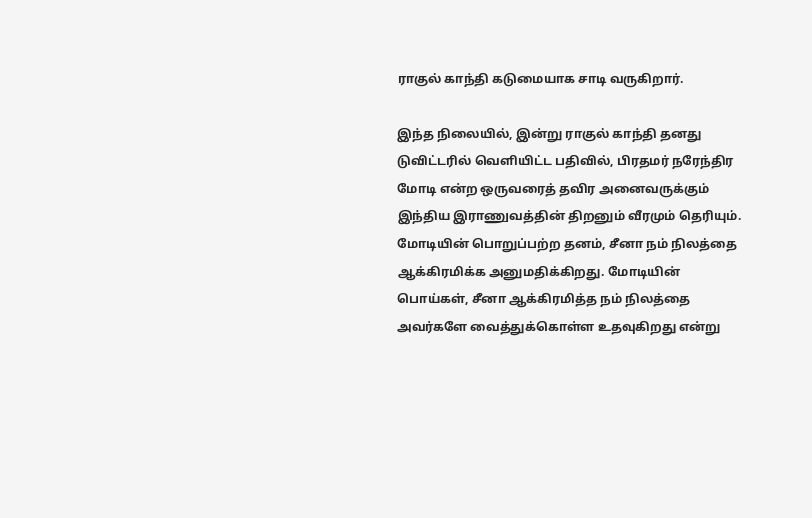ராகுல் காந்தி கடுமையாக சாடி வருகிறார்.

இந்த நிலையில், இன்று ராகுல் காந்தி தனது டுவிட்டரில் வெளியிட்ட பதிவில், பிரதமர் நரேந்திர மோடி என்ற ஒருவரைத் தவிர அனைவருக்கும் இந்திய இராணுவத்தின் திறனும் வீரமும் தெரியும். மோடியின் பொறுப்பற்ற தனம், சீனா நம் நிலத்தை ஆக்கிரமிக்க அனுமதிக்கிறது. மோடியின் பொய்கள், சீனா ஆக்கிரமித்த நம் நிலத்தை அவர்களே வைத்துக்கொள்ள உதவுகிறது என்று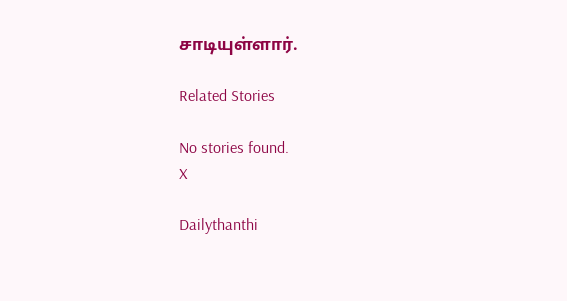சாடியுள்ளார்.

Related Stories

No stories found.
X

Dailythanthi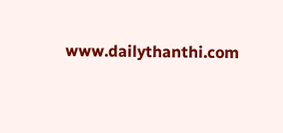www.dailythanthi.com